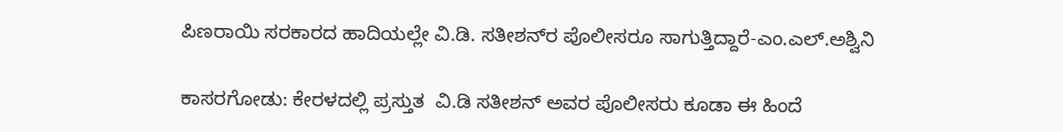ಪಿಣರಾಯಿ ಸರಕಾರದ ಹಾದಿಯಲ್ಲೇ ವಿ.ಡಿ. ಸತೀಶನ್‌ರ ಪೊಲೀಸರೂ ಸಾಗುತ್ತಿದ್ದಾರೆ-ಎಂ.ಎಲ್.ಅಶ್ವಿನಿ

ಕಾಸರಗೋಡು: ಕೇರಳದಲ್ಲಿ ಪ್ರಸ್ತುತ  ವಿ.ಡಿ ಸತೀಶನ್ ಅವರ ಪೊಲೀಸರು ಕೂಡಾ ಈ ಹಿಂದೆ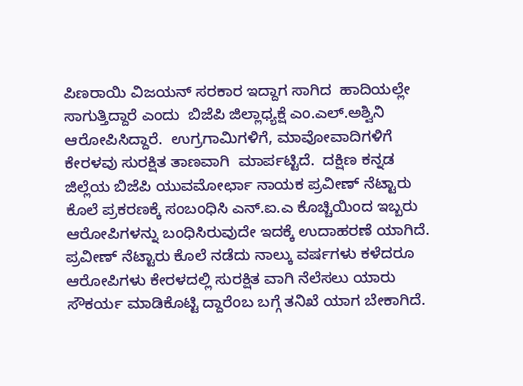ಪಿಣರಾಯಿ ವಿಜಯನ್ ಸರಕಾರ ಇದ್ದಾಗ ಸಾಗಿದ  ಹಾದಿಯಲ್ಲೇ  ಸಾಗುತ್ತಿದ್ದಾರೆ ಎಂದು  ಬಿಜೆಪಿ ಜಿಲ್ಲಾಧ್ಯಕ್ಷೆ ಎಂ.ಎಲ್.ಅಶ್ವಿನಿ ಆರೋಪಿಸಿದ್ದಾರೆ.  ಉಗ್ರಗಾಮಿಗಳಿಗೆ, ಮಾವೋವಾದಿಗಳಿಗೆ ಕೇರಳವು ಸುರಕ್ಷಿತ ತಾಣವಾಗಿ  ಮಾರ್ಪಟ್ಟಿದೆ.  ದಕ್ಷಿಣ ಕನ್ನಡ ಜಿಲ್ಲೆಯ ಬಿಜೆಪಿ ಯುವಮೋರ್ಛಾ ನಾಯಕ ಪ್ರವೀಣ್ ನೆಟ್ಟಾರು ಕೊಲೆ ಪ್ರಕರಣಕ್ಕೆ ಸಂಬಂಧಿಸಿ ಎನ್.ಐ.ಎ ಕೊಚ್ಚಿಯಿಂದ ಇಬ್ಬರು ಆರೋಪಿಗಳನ್ನು ಬಂಧಿಸಿರುವುದೇ ಇದಕ್ಕೆ ಉದಾಹರಣೆ ಯಾಗಿದೆ.  ಪ್ರವೀಣ್ ನೆಟ್ಟಾರು ಕೊಲೆ ನಡೆದು ನಾಲ್ಕು ವರ್ಷಗಳು ಕಳೆದರೂ ಆರೋಪಿಗಳು ಕೇರಳದಲ್ಲಿ ಸುರಕ್ಷಿತ ವಾಗಿ ನೆಲೆಸಲು ಯಾರು ಸೌಕರ್ಯ ಮಾಡಿಕೊಟ್ಟಿ ದ್ದಾರೆಂಬ ಬಗ್ಗೆ ತನಿಖೆ ಯಾಗ ಬೇಕಾಗಿದೆ.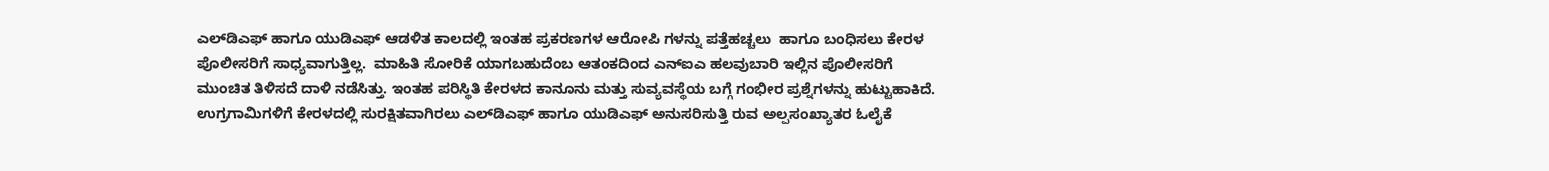ಎಲ್‌ಡಿಎಫ್ ಹಾಗೂ ಯುಡಿಎಫ್ ಆಡಳಿತ ಕಾಲದಲ್ಲಿ ಇಂತಹ ಪ್ರಕರಣಗಳ ಆರೋಪಿ ಗಳನ್ನು ಪತ್ತೆಹಚ್ಚಲು  ಹಾಗೂ ಬಂಧಿಸಲು ಕೇರಳ ಪೊಲೀಸರಿಗೆ ಸಾಧ್ಯವಾಗುತ್ತಿಲ್ಲ.  ಮಾಹಿತಿ ಸೋರಿಕೆ ಯಾಗಬಹುದೆಂಬ ಆತಂಕದಿಂದ ಎನ್‌ಐಎ ಹಲವುಬಾರಿ ಇಲ್ಲಿನ ಪೊಲೀಸರಿಗೆ ಮುಂಚಿತ ತಿಳಿಸದೆ ದಾಳಿ ನಡೆಸಿತ್ತು. ಇಂತಹ ಪರಿಸ್ಥಿತಿ ಕೇರಳದ ಕಾನೂನು ಮತ್ತು ಸುವ್ಯವಸ್ಥೆಯ ಬಗ್ಗೆ ಗಂಭೀರ ಪ್ರಶ್ನೆಗಳನ್ನು ಹುಟ್ಟುಹಾಕಿದೆ.  ಉಗ್ರಗಾಮಿಗಳಿಗೆ ಕೇರಳದಲ್ಲಿ ಸುರಕ್ಷಿತವಾಗಿರಲು ಎಲ್‌ಡಿಎಫ್ ಹಾಗೂ ಯುಡಿಎಫ್ ಅನುಸರಿಸುತ್ತಿ ರುವ ಅಲ್ಪಸಂಖ್ಯಾತರ ಓಲೈಕೆ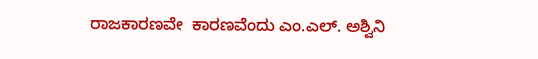ರಾಜಕಾರಣವೇ  ಕಾರಣವೆಂದು ಎಂ.ಎಲ್. ಅಶ್ವಿನಿ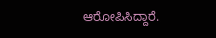ಆರೋಪಿಸಿದ್ದಾರೆ.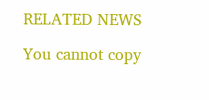RELATED NEWS

You cannot copy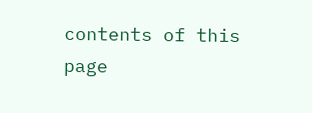contents of this page